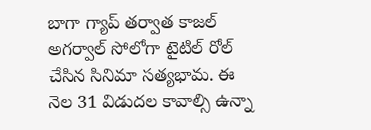బాగా గ్యాప్ తర్వాత కాజల్ అగర్వాల్ సోలోగా టైటిల్ రోల్ చేసిన సినిమా సత్యభామ. ఈ నెల 31 విడుదల కావాల్సి ఉన్నా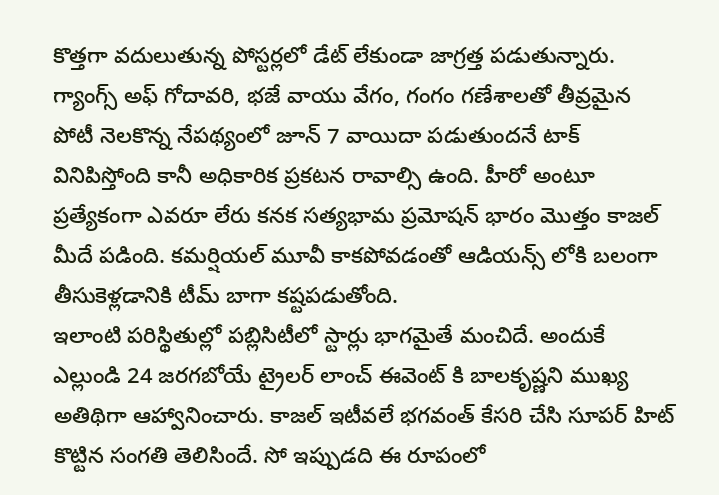కొత్తగా వదులుతున్న పోస్టర్లలో డేట్ లేకుండా జాగ్రత్త పడుతున్నారు. గ్యాంగ్స్ అఫ్ గోదావరి, భజే వాయు వేగం, గంగం గణేశాలతో తీవ్రమైన పోటీ నెలకొన్న నేపథ్యంలో జూన్ 7 వాయిదా పడుతుందనే టాక్ వినిపిస్తోంది కానీ అధికారిక ప్రకటన రావాల్సి ఉంది. హీరో అంటూ ప్రత్యేకంగా ఎవరూ లేరు కనక సత్యభామ ప్రమోషన్ భారం మొత్తం కాజల్ మీదే పడింది. కమర్షియల్ మూవీ కాకపోవడంతో ఆడియన్స్ లోకి బలంగా తీసుకెళ్లడానికి టీమ్ బాగా కష్టపడుతోంది.
ఇలాంటి పరిస్థితుల్లో పబ్లిసిటీలో స్టార్లు భాగమైతే మంచిదే. అందుకే ఎల్లుండి 24 జరగబోయే ట్రైలర్ లాంచ్ ఈవెంట్ కి బాలకృష్ణని ముఖ్య అతిథిగా ఆహ్వానించారు. కాజల్ ఇటీవలే భగవంత్ కేసరి చేసి సూపర్ హిట్ కొట్టిన సంగతి తెలిసిందే. సో ఇప్పుడది ఈ రూపంలో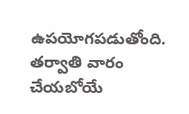ఉపయోగపడుతోంది. తర్వాతి వారం చేయబోయే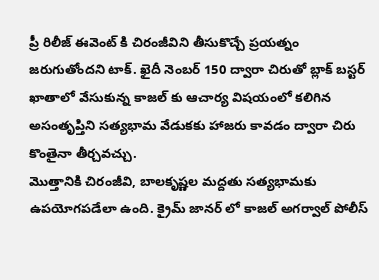ప్రీ రిలీజ్ ఈవెంట్ కి చిరంజీవిని తీసుకొచ్చే ప్రయత్నం జరుగుతోందని టాక్. ఖైదీ నెంబర్ 150 ద్వారా చిరుతో బ్లాక్ బస్టర్ ఖాతాలో వేసుకున్న కాజల్ కు ఆచార్య విషయంలో కలిగిన అసంతృప్తిని సత్యభామ వేడుకకు హాజరు కావడం ద్వారా చిరు కొంతైనా తీర్చవచ్చు.
మొత్తానికి చిరంజీవి, బాలకృష్ణల మద్దతు సత్యభామకు ఉపయోగపడేలా ఉంది. క్రైమ్ జానర్ లో కాజల్ అగర్వాల్ పోలీస్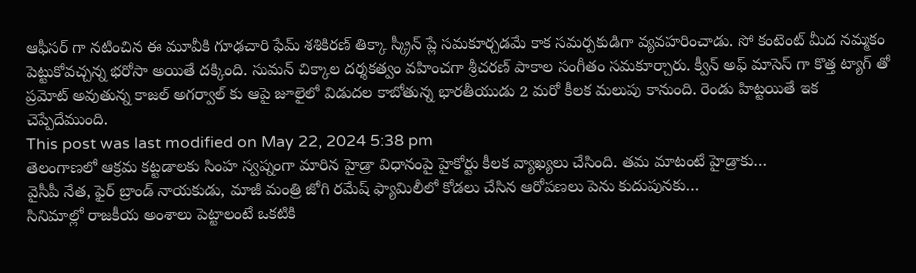ఆఫీసర్ గా నటించిన ఈ మూవీకి గూఢచారి ఫేమ్ శశికిరణ్ తిక్కా స్క్రీన్ ప్లే సమకూర్చడమే కాక సమర్పకుడిగా వ్యవహరించాడు. సో కంటెంట్ మీద నమ్మకం పెట్టుకోవచ్చన్న భరోసా అయితే దక్కింది. సుమన్ చిక్కాల దర్శకత్వం వహించగా శ్రీచరణ్ పాకాల సంగీతం సమకూర్చారు. క్వీన్ అఫ్ మాసెస్ గా కొత్త ట్యాగ్ తో ప్రమోట్ అవుతున్న కాజల్ అగర్వాల్ కు ఆపై జూలైలో విడుదల కాబోతున్న భారతీయుడు 2 మరో కీలక మలుపు కానుంది. రెండు హిట్టయితే ఇక చెప్పేదేముంది.
This post was last modified on May 22, 2024 5:38 pm
తెలంగాణలో ఆక్రమ కట్టడాలకు సింహ స్వప్నంగా మారిన హైడ్రా విధానంపై హైకోర్టు కీలక వ్యాఖ్యలు చేసింది. తమ మాటంటే హైడ్రాకు…
వైసీపీ నేత, ఫైర్ బ్రాండ్ నాయకుడు, మాజీ మంత్రి జోగి రమేష్ ఫ్యామిలీలో కోడలు చేసిన ఆరోపణలు పెను కుదుపునకు…
సినిమాల్లో రాజకీయ అంశాలు పెట్టాలంటే ఒకటికి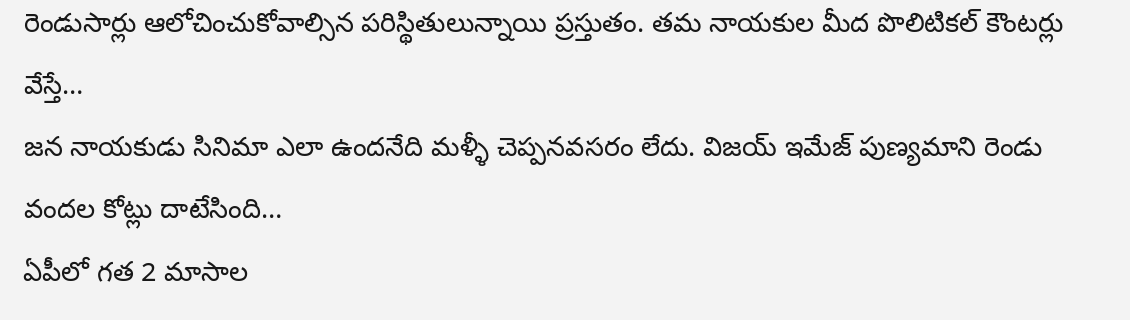రెండుసార్లు ఆలోచించుకోవాల్సిన పరిస్థితులున్నాయి ప్రస్తుతం. తమ నాయకుల మీద పొలిటికల్ కౌంటర్లు వేస్తే…
జన నాయకుడు సినిమా ఎలా ఉందనేది మళ్ళీ చెప్పనవసరం లేదు. విజయ్ ఇమేజ్ పుణ్యమాని రెండు వందల కోట్లు దాటేసింది…
ఏపీలో గత 2 మాసాల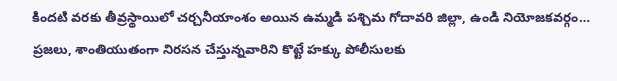కిందటి వరకు తీవ్రస్థాయిలో చర్చనీయాంశం అయిన ఉమ్మడి పశ్చిమ గోదావరి జిల్లా, ఉండి నియోజకవర్గం…
ప్రజలు, శాంతియుతంగా నిరసన చేస్తున్నవారిని కొట్టే హక్కు పోలీసులకు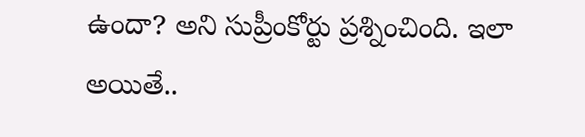ఉందా? అని సుప్రీంకోర్టు ప్రశ్నించింది. ఇలా అయితే..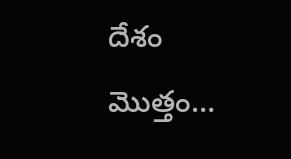దేశం మొత్తం…